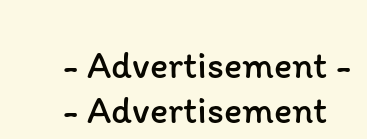- Advertisement -
- Advertisement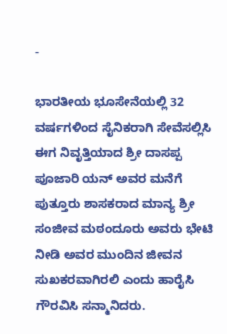-

ಭಾರತೀಯ ಭೂಸೇನೆಯಲ್ಲಿ 32 ವರ್ಷಗಳಿಂದ ಸೈನಿಕರಾಗಿ ಸೇವೆಸಲ್ಲಿಸಿ ಈಗ ನಿವೃತ್ತಿಯಾದ ಶ್ರೀ ದಾಸಪ್ಪ ಪೂಜಾರಿ ಯನ್ ಅವರ ಮನೆಗೆ ಪುತ್ತೂರು ಶಾಸಕರಾದ ಮಾನ್ಯ ಶ್ರೀ ಸಂಜೀವ ಮಠಂದೂರು ಅವರು ಭೇಟಿ ನೀಡಿ ಅವರ ಮುಂದಿನ ಜೀವನ ಸುಖಕರವಾಗಿರಲಿ ಎಂದು ಹಾರೈಸಿ ಗೌರವಿಸಿ ಸನ್ಮಾನಿದರು.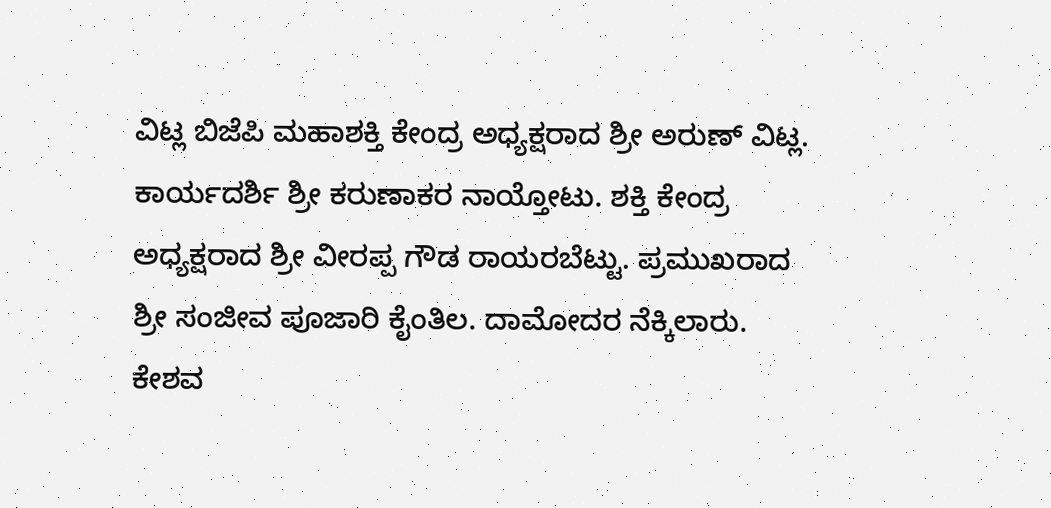ವಿಟ್ಲ ಬಿಜೆಪಿ ಮಹಾಶಕ್ತಿ ಕೇಂದ್ರ ಅಧ್ಯಕ್ಷರಾದ ಶ್ರೀ ಅರುಣ್ ವಿಟ್ಲ. ಕಾರ್ಯದರ್ಶಿ ಶ್ರೀ ಕರುಣಾಕರ ನಾಯ್ತೋಟು. ಶಕ್ತಿ ಕೇಂದ್ರ ಅಧ್ಯಕ್ಷರಾದ ಶ್ರೀ ವೀರಪ್ಪ ಗೌಡ ರಾಯರಬೆಟ್ಟು. ಪ್ರಮುಖರಾದ ಶ್ರೀ ಸಂಜೀವ ಪೂಜಾರಿ ಕೈಂತಿಲ. ದಾಮೋದರ ನೆಕ್ಕಿಲಾರು. ಕೇಶವ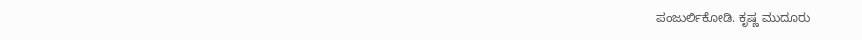ಪಂಜುರ್ಲಿಕೋಡಿ. ಕೃಷ್ಣ ಮುದೂರು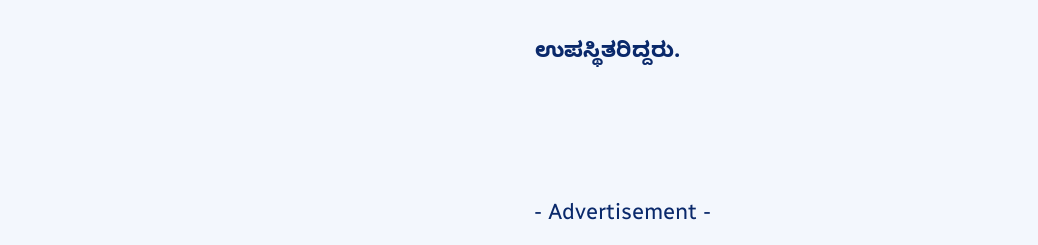ಉಪಸ್ಥಿತರಿದ್ದರು.




- Advertisement -